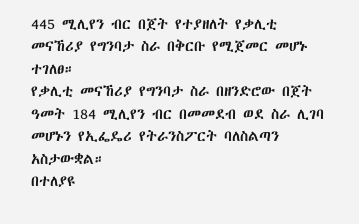445 ሚሊየን ብር በጀት የተያዘለት የቃሊቲ መናኸሪያ የግንባታ ስራ በቅርቡ የሚጀመር መሆኑ ተገለፀ።
የቃሊቲ መናኸሪያ የግንባታ ስራ በዘንድሮው በጀት ዓመት 184 ሚሊየን ብር በመመደብ ወደ ስራ ሊገባ መሆኑን የኢፌዴሪ የትራንስፖርት ባለስልጣን አስታውቋል።
በተለያዩ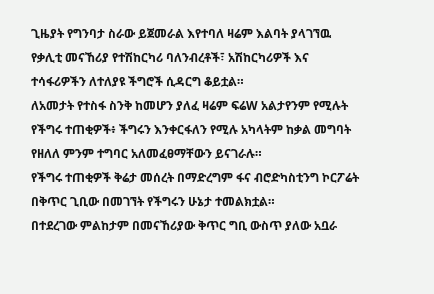ጊዜያት የግንባታ ስራው ይጀመራል እየተባለ ዛሬም እልባት ያላገኘዉ የቃሊቲ መናኸሪያ የተሽከርካሪ ባለንብረቶች፣ አሽከርካሪዎች እና ተሳፋሪዎችን ለተለያዩ ችግሮች ሲዳርግ ቆይቷል።
ለአመታት የተስፋ ስንቅ ከመሆን ያለፈ ዛሬም ፍሬW አልታየንም የሚሉት የችግሩ ተጠቂዎች፥ ችግሩን እንቀርፋለን የሚሉ አካላትም ከቃል መግባት የዘለለ ምንም ተግባር አለመፈፀማቸውን ይናገራሉ።
የችግሩ ተጠቂዎች ቅሬታ መሰረት በማድረግም ፋና ብሮድካስቲንግ ኮርፖሬት በቅጥር ጊቢው በመገኘት የችግሩን ሁኔታ ተመልክቷል።
በተደረገው ምልከታም በመናኸሪያው ቅጥር ግቢ ውስጥ ያለው አቧራ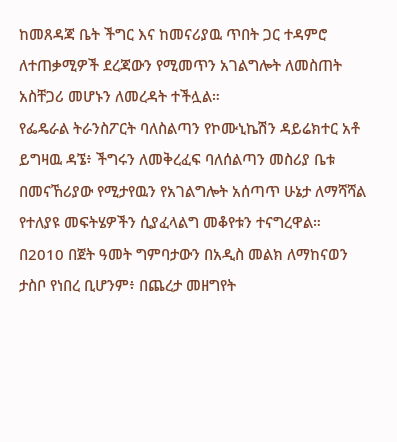ከመጸዳጃ ቤት ችግር እና ከመናሪያዉ ጥበት ጋር ተዳምሮ ለተጠቃሚዎች ደረጃውን የሚመጥን አገልግሎት ለመስጠት አስቸጋሪ መሆኑን ለመረዳት ተችሏል።
የፌዴራል ትራንስፖርት ባለስልጣን የኮሙኒኬሽን ዳይሬክተር አቶ ይግዛዉ ዳኜ፥ ችግሩን ለመቅረፈፍ ባለሰልጣን መስሪያ ቤቱ በመናኸሪያው የሚታየዉን የአገልግሎት አሰጣጥ ሁኔታ ለማሻሻል የተለያዩ መፍትሄዎችን ሲያፈላልግ መቆየቱን ተናግረዋል።
በ2010 በጀት ዓመት ግምባታውን በአዲስ መልክ ለማከናወን ታስቦ የነበረ ቢሆንም፥ በጨረታ መዘግየት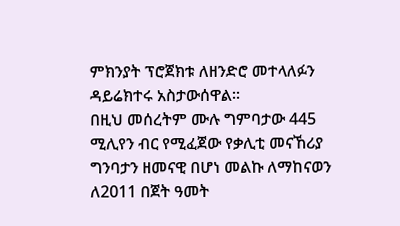ምክንያት ፕሮጀክቱ ለዘንድሮ መተላለፉን ዳይሬክተሩ አስታውሰዋል።
በዚህ መሰረትም ሙሉ ግምባታው 445 ሚሊየን ብር የሚፈጀው የቃሊቲ መናኸሪያ ግንባታን ዘመናዊ በሆነ መልኩ ለማከናወን ለ2011 በጀት ዓመት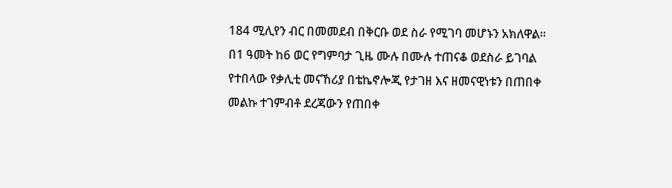184 ሚሊየን ብር በመመደብ በቅርቡ ወደ ስራ የሚገባ መሆኑን አክለዋል።
በ1 ዓመት ከ6 ወር የግምባታ ጊዜ ሙሉ በሙሉ ተጠናቆ ወደስራ ይገባል የተበላው የቃሊቲ መናኸሪያ በቴኬኖሎጂ የታገዘ እና ዘመናዊነቱን በጠበቀ መልኩ ተገምብቶ ደረጃውን የጠበቀ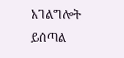አገልግሎት ይሰጣል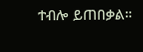ተብሎ ይጠበቃል።